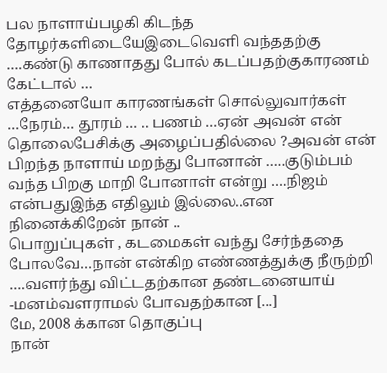பல நாளாய்பழகி கிடந்த தோழர்களிடையேஇடைவெளி வந்ததற்கு ….கண்டு காணாதது போல் கடப்பதற்குகாரணம் கேட்டால் …
எத்தனையோ காரணங்கள் சொல்லுவார்கள் …நேரம்… தூரம் … .. பணம் …ஏன் அவன் என் தொலைபேசிக்கு அழைப்பதில்லை ?அவன் என் பிறந்த நாளாய் மறந்து போனான் …..குடும்பம் வந்த பிறகு மாறி போனாள் என்று ….நிஜம் என்பதுஇந்த எதிலும் இல்லை..என நினைக்கிறேன் நான் ..
பொறுப்புகள் , கடமைகள் வந்து சேர்ந்ததை போலவே…நான் என்கிற எண்ணத்துக்கு நீருற்றி ….வளர்ந்து விட்டதற்கான தண்டனையாய் -மனம்வளராமல் போவதற்கான [...]
மே, 2008 க்கான தொகுப்பு
நான்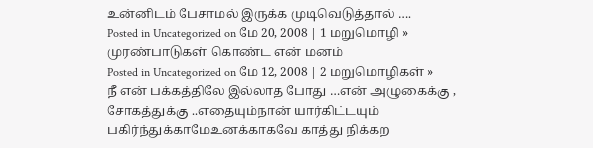உன்னிடம் பேசாமல் இருக்க முடிவெடுத்தால் ….
Posted in Uncategorized on மே 20, 2008 | 1 மறுமொழி »
முரண்பாடுகள் கொண்ட என் மனம்
Posted in Uncategorized on மே 12, 2008 | 2 மறுமொழிகள் »
நீ என் பக்கத்திலே இல்லாத போது …என் அழுகைக்கு , சோகத்துக்கு ..எதையும்நான் யார்கிட்டயும் பகிர்ந்துக்காமேஉனக்காகவே காத்து நிக்கற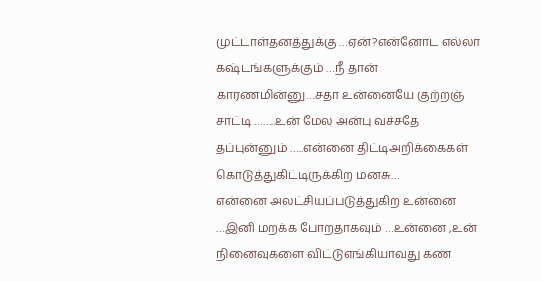முட்டாள்தனத்துக்கு …ஏன்?என்னோட எல்லா கஷ்டங்களுக்கும் …நீ தான் காரணமின்னு…சதா உன்னையே குற்றஞ் சாட்டி ……..உன் மேல அன்பு வச்சதே தப்புன்னும் …..என்னை திட்டிஅறிக்கைகள் கொடுத்துகிட்டிருக்கிற மனசு…
என்னை அலட்சியப்படுத்துகிற உன்னை …இனி மறக்க போறதாகவும் …உன்னை ,உன் நினைவுகளை விட்டுஎங்கியாவது கண்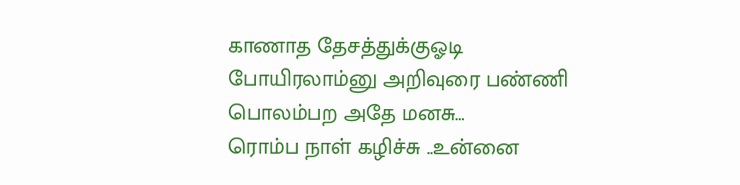காணாத தேசத்துக்குஓடி போயிரலாம்னு அறிவுரை பண்ணி பொலம்பற அதே மனசு…
ரொம்ப நாள் கழிச்சு ..உன்னை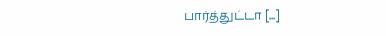பார்த்துட்டா [...]